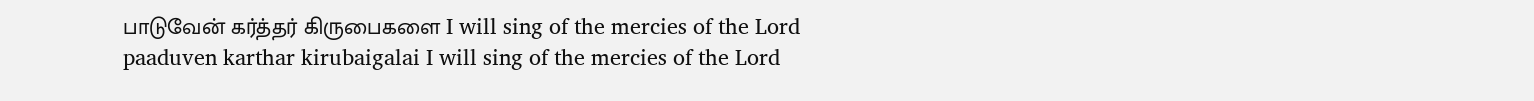பாடுவேன் கர்த்தர் கிருபைகளை I will sing of the mercies of the Lord
paaduven karthar kirubaigalai I will sing of the mercies of the Lord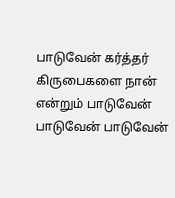பாடுவேன் கர்த்தர் கிருபைகளை நான் என்றும் பாடுவேன் பாடுவேன் பாடுவேன்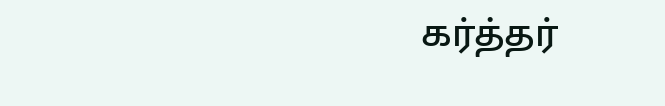கர்த்தர்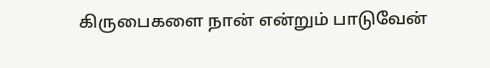கிருபைகளை நான் என்றும் பாடுவேன்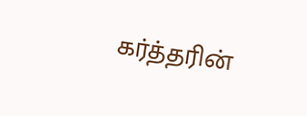கர்த்தரின்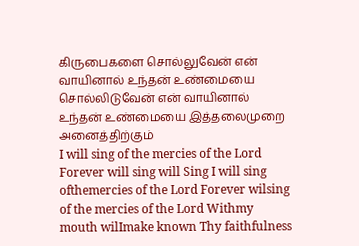கிருபைகளை சொல்லுவேன் என் வாயினால் உந்தன் உண்மையை சொல்லிடுவேன் என் வாயினால் உந்தன் உண்மையை இத்தலைமுறை அனைத்திற்கும்
I will sing of the mercies of the Lord Forever will sing will Sing I will sing ofthemercies of the Lord Forever wilsing of the mercies of the Lord Withmy mouth wilImake known Thy faithfulness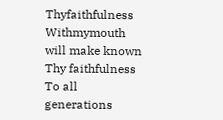Thyfaithfulness Withmymouth will make known Thy faithfulness To all generations